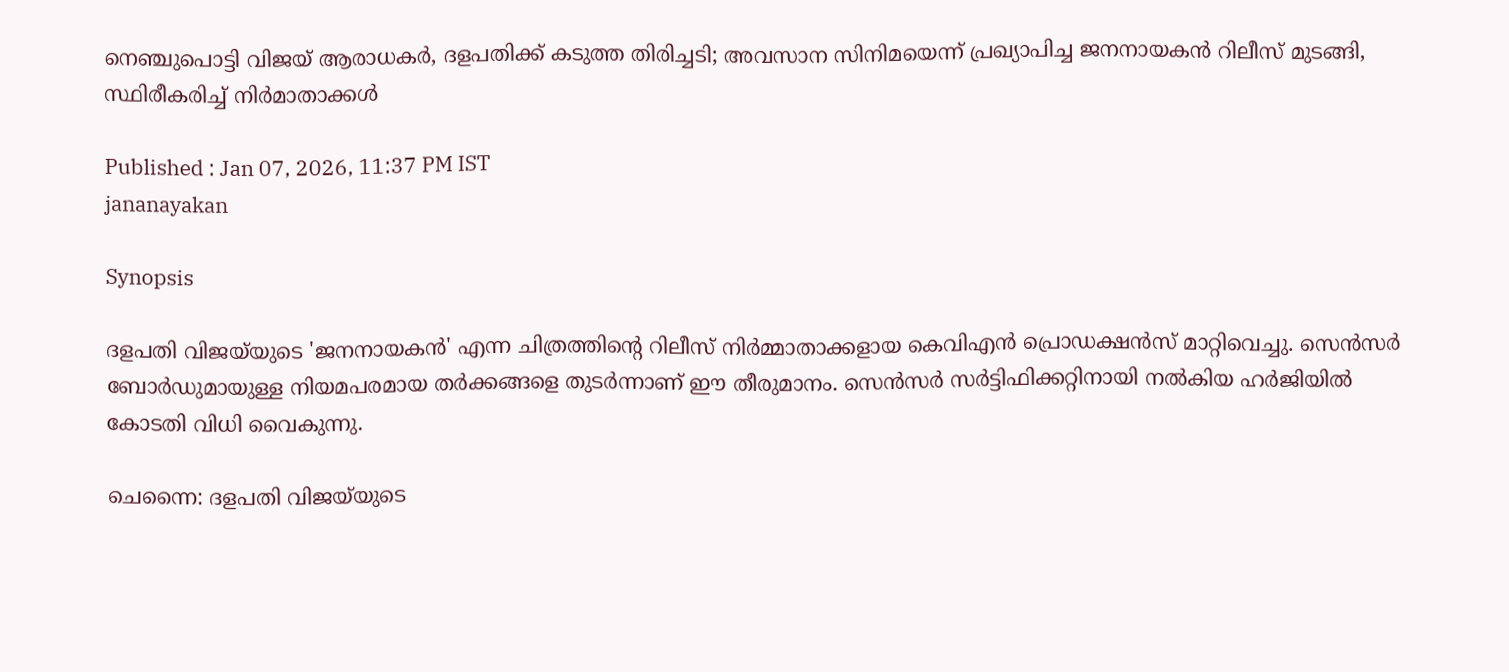നെഞ്ചുപൊട്ടി വിജയ് ആരാധകർ, ദളപതിക്ക് കടുത്ത തിരിച്ചടി; അവസാന സിനിമയെന്ന് പ്രഖ്യാപിച്ച ജനനായകൻ റിലീസ് മുടങ്ങി, സ്ഥിരീകരിച്ച് നിർമാതാക്കൾ

Published : Jan 07, 2026, 11:37 PM IST
jananayakan

Synopsis

ദളപതി വിജയ്‌യുടെ 'ജനനായകൻ' എന്ന ചിത്രത്തിന്റെ റിലീസ് നിർമ്മാതാക്കളായ കെവിഎൻ പ്രൊഡക്ഷൻസ് മാറ്റിവെച്ചു. സെൻസർ ബോർഡുമായുള്ള നിയമപരമായ തർക്കങ്ങളെ തുടർന്നാണ് ഈ തീരുമാനം. സെൻസർ സർട്ടിഫിക്കറ്റിനായി നൽകിയ ഹർജിയിൽ കോടതി വിധി വൈകുന്നു.

ചെന്നൈ: ദളപതി വിജയ്‍യുടെ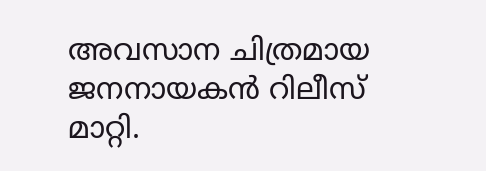അവസാന ചിത്രമായ ജനനായകൻ റിലീസ് മാറ്റി.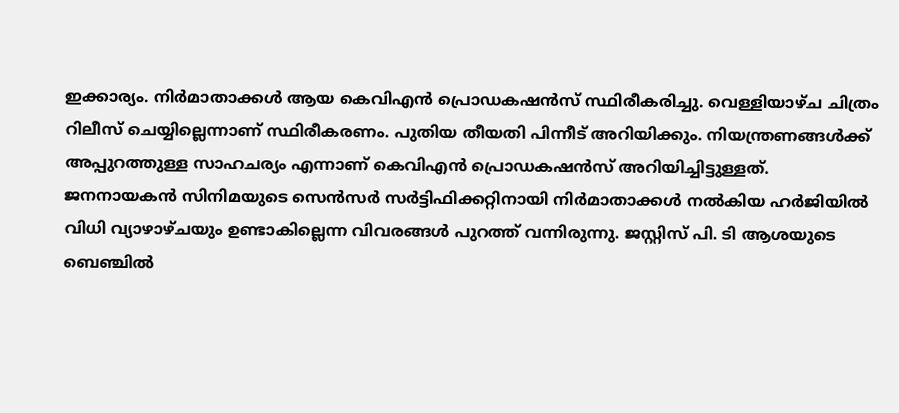ഇക്കാര്യം. നിർമാതാക്കൾ ആയ കെവിഎൻ പ്രൊഡകഷൻസ് സ്ഥിരീകരിച്ചു. വെള്ളിയാഴ്ച ചിത്രം റിലീസ് ചെയ്യില്ലെന്നാണ് സ്ഥിരീകരണം. പുതിയ തീയതി പിന്നീട് അറിയിക്കും. നിയന്ത്രണങ്ങൾക്ക് അപ്പുറത്തുള്ള സാഹചര്യം എന്നാണ് കെവിഎൻ പ്രൊഡകഷൻസ് അറിയിച്ചിട്ടുള്ളത്. ജനനായകൻ സിനിമയുടെ സെൻസർ സർട്ടിഫിക്കറ്റിനായി നിർമാതാക്കൾ നൽകിയ ഹർജിയിൽ വിധി വ്യാഴാഴ്ചയും ഉണ്ടാകില്ലെന്ന വിവരങ്ങൾ പുറത്ത് വന്നിരുന്നു. ജസ്റ്റിസ് പി. ടി ആശയുടെ ബെഞ്ചിൽ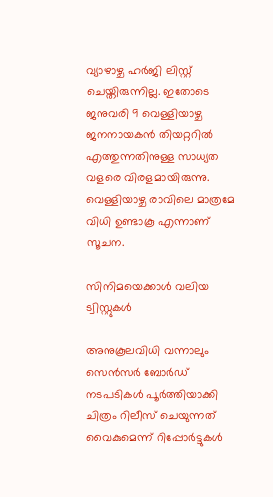വ്യാഴാഴ്ച ഹര്‍ജി ലിസ്റ്റ് ചെയ്തിരുന്നില്ല. ഇതോടെ ജനുവരി 9 വെള്ളിയാഴ്ച ജനനായകൻ തിയറ്ററിൽ എത്തുന്നതിനുള്ള സാധ്യത വളരെ വിരളമായിരുന്നു. വെള്ളിയാഴ്ച രാവിലെ മാത്രമേ വിധി ഉണ്ടാകൂ എന്നാണ് സൂചന.

സിനിമയെക്കാൾ വലിയ ട്വിസ്റ്റുകൾ

അനുകൂലവിധി വന്നാലും സെൻസർ ബോർഡ് നടപടികൾ പൂർത്തിയാക്കി ചിത്രം റിലീസ് ചെയുന്നത് വൈകുമെന്ന് റിപ്പോര്‍ട്ടുകൾ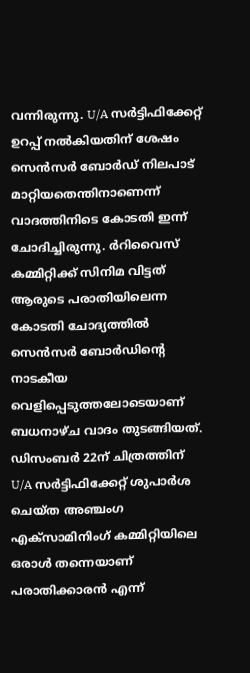വന്നിരുന്നു. U/A സർട്ടിഫിക്കേറ്റ് ഉറപ്പ് നൽകിയതിന് ശേഷം സെന്‍സര്‍ ബോര്‍ഡ് നിലപാട് മാറ്റിയതെന്തിനാണെന്ന് വാദത്തിനിടെ കോടതി ഇന്ന് ചോദിച്ചിരുന്നു. ർറിവൈസ് കമ്മിറ്റിക്ക് സിനിമ വിട്ടത് ആരുടെ പരാതിയിലെന്ന കോടതി ചോദ്യത്തിൽ സെൻസർ ബോർഡിന്‍റെ നാടകീയ വെളിപ്പെടുത്തലോടെയാണ് ബധനാഴ്ച വാദം തുടങ്ങിയത്. ഡിസംബർ 22ന് ചിത്രത്തിന് U/A സർട്ടിഫിക്കേറ്റ് ശുപാർശ ചെയ്ത അഞ്ചംഗ എക്സാമിനിംഗ് കമ്മിറ്റിയിലെ ഒരാൾ തന്നെയാണ് പരാതിക്കാരൻ എന്ന്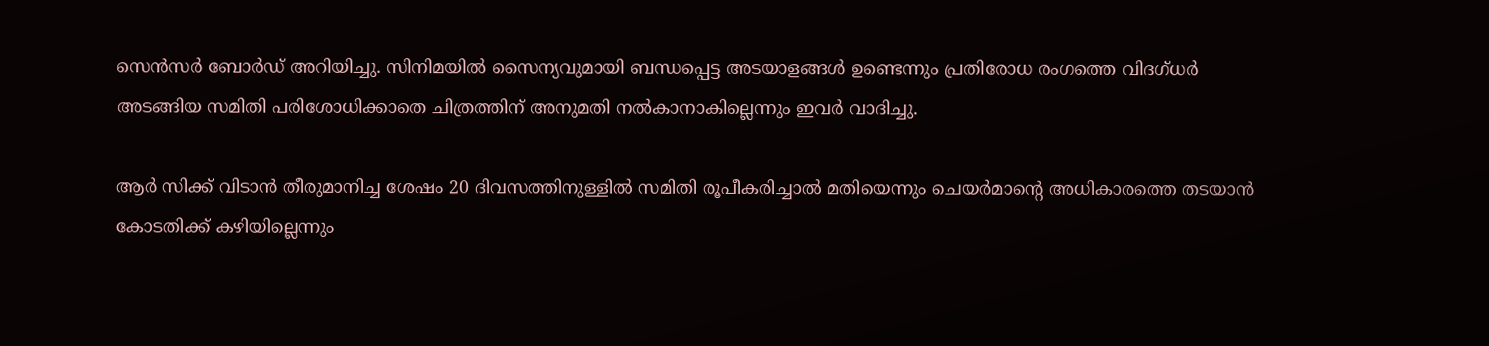സെന്‍സര്‍ ബോര്‍ഡ് അറിയിച്ചു. സിനിമയിൽ സൈന്യവുമായി ബന്ധപ്പെട്ട അടയാളങ്ങൾ ഉണ്ടെന്നും പ്രതിരോധ രംഗത്തെ വിദഗ്ധർ അടങ്ങിയ സമിതി പരിശോധിക്കാതെ ചിത്രത്തിന് അനുമതി നൽകാനാകില്ലെന്നും ഇവര്‍ വാദിച്ചു.

ആർ സിക്ക് വിടാൻ തീരുമാനിച്ച ശേഷം 20 ദിവസത്തിനുള്ളിൽ സമിതി രൂപീകരിച്ചാൽ മതിയെന്നും ചെയർമാന്‍റെ അധികാരത്തെ തടയാൻ കോടതിക്ക് കഴിയില്ലെന്നും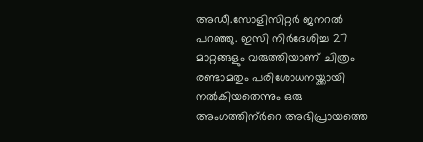അഡീ.സോളിസിറ്റർ ജനറൽ പറഞ്ഞു. ഇസി നിർദേശിച്ച 27 മാറ്റങ്ങളും വരുത്തിയാണ് ചിത്രം രണ്ടാമതും പരിശോധനയ്ക്കായി നൽകിയതെന്നും ഒരു അംഗത്തിന്ർറെ അഭിപ്രായത്തെ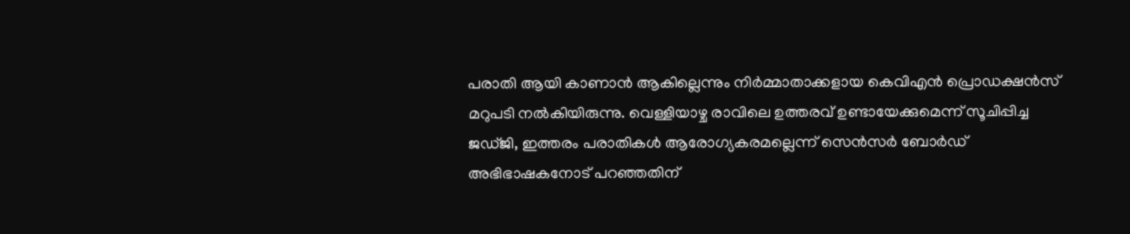പരാതി ആയി കാണാൻ ആകില്ലെന്നും നിർമ്മാതാക്കളായ കെവിഎൻ പ്രൊഡക്ഷൻസ് മറുപടി നൽകിയിരുന്നു. വെള്ളിയാഴ്ച രാവിലെ ഉത്തരവ് ഉണ്ടായേക്കുമെന്ന് സൂചിപ്പിച്ച ജഡ്ജി, ഇത്തരം പരാതികൾ ആരോഗ്യകരമല്ലെന്ന് സെൻസർ ബോർഡ് അഭിഭാഷകനോട് പറഞ്ഞതിന്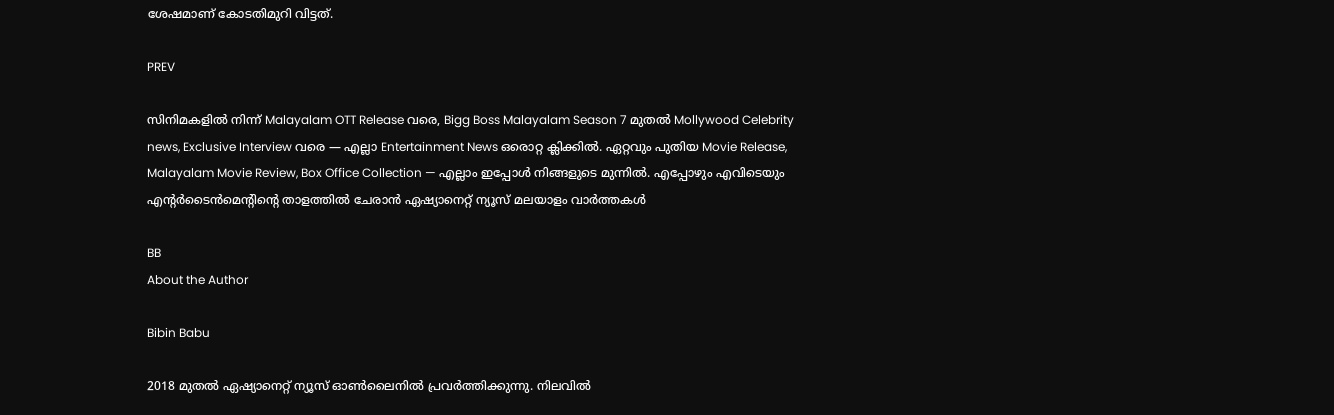ശേഷമാണ് കോടതിമുറി വിട്ടത്.

PREV

സിനിമകളിൽ നിന്ന് Malayalam OTT Release വരെ, Bigg Boss Malayalam Season 7 മുതൽ Mollywood Celebrity news, Exclusive Interview വരെ — എല്ലാ Entertainment News ഒരൊറ്റ ക്ലിക്കിൽ. ഏറ്റവും പുതിയ Movie Release, Malayalam Movie Review, Box Office Collection — എല്ലാം ഇപ്പോൾ നിങ്ങളുടെ മുന്നിൽ. എപ്പോഴും എവിടെയും എന്റർടൈൻമെന്റിന്റെ താളത്തിൽ ചേരാൻ ഏഷ്യാനെറ്റ് ന്യൂസ് മലയാളം വാർത്തകൾ

BB
About the Author

Bibin Babu

2018 മുതല്‍ ഏഷ്യാനെറ്റ് ന്യൂസ് ഓണ്‍ലൈനില്‍ പ്രവര്‍ത്തിക്കുന്നു. നിലവില്‍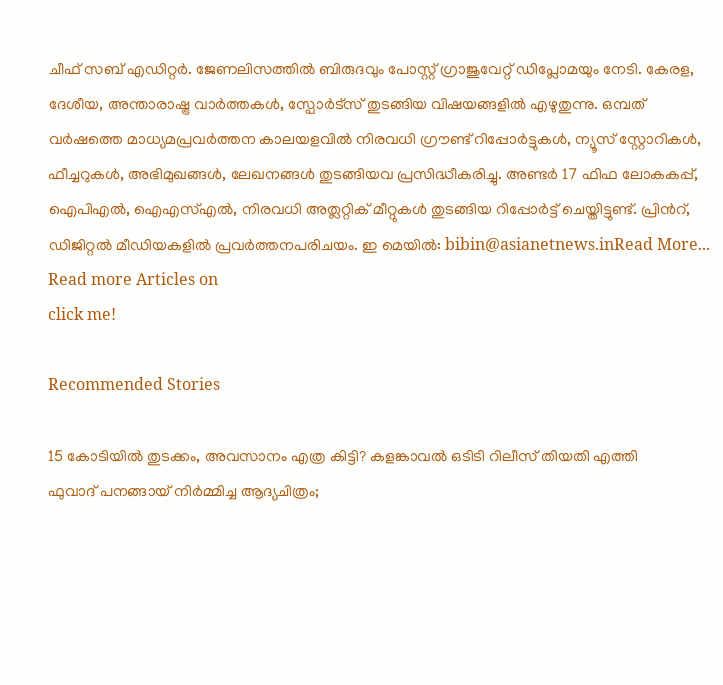ചീഫ് സബ് എഡിറ്റർ. ജേണലിസത്തില്‍ ബിരുദവും പോസ്റ്റ് ഗ്രാജുവേറ്റ് ഡിപ്ലോമയും നേടി. കേരള, ദേശീയ, അന്താരാഷ്ട്ര വാര്‍ത്തകള്‍, സ്പോര്‍ട്സ് തുടങ്ങിയ വിഷയങ്ങളില്‍ എഴുതുന്നു. ഒമ്പത് വര്‍ഷത്തെ മാധ്യമപ്രവര്‍ത്തന കാലയളവില്‍ നിരവധി ഗ്രൗണ്ട് റിപ്പോര്‍ട്ടുകള്‍, ന്യൂസ് സ്റ്റോറികള്‍, ഫീച്ചറുകള്‍, അഭിമുഖങ്ങള്‍, ലേഖനങ്ങള്‍ തുടങ്ങിയവ പ്രസിദ്ധീകരിച്ചു. അണ്ടര്‍ 17 ഫിഫ ലോകകപ്പ്, ഐപിഎൽ, ഐഎസ്എൽ, നിരവധി അത്ലറ്റിക് മീറ്റുകൾ തുടങ്ങിയ റിപ്പോര്‍ട്ട് ചെയ്തിട്ടുണ്ട്. പ്രിന്‍റ്, ഡിജിറ്റല്‍ മീഡിയകളില്‍ പ്രവര്‍ത്തനപരിചയം. ഇ മെയില്‍: bibin@asianetnews.inRead More...
Read more Articles on
click me!

Recommended Stories

15 കോടിയിൽ തുടക്കം, അവസാനം എത്ര കിട്ടി? കളങ്കാവൽ ഒടിടി റിലീസ് തിയതി എത്തി
ഫുവാദ് പനങ്ങായ് നിർമ്മിച്ച ആദ്യചിത്രം;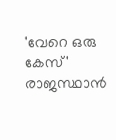'വേറെ ഒരു കേസ്' രാജസ്ഥാൻ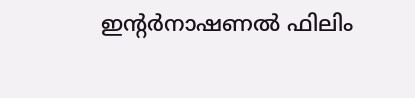ഇന്റർനാഷണൽ ഫിലിം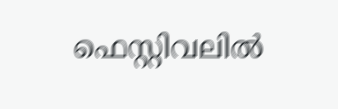ഫെസ്റ്റിവലിൽ